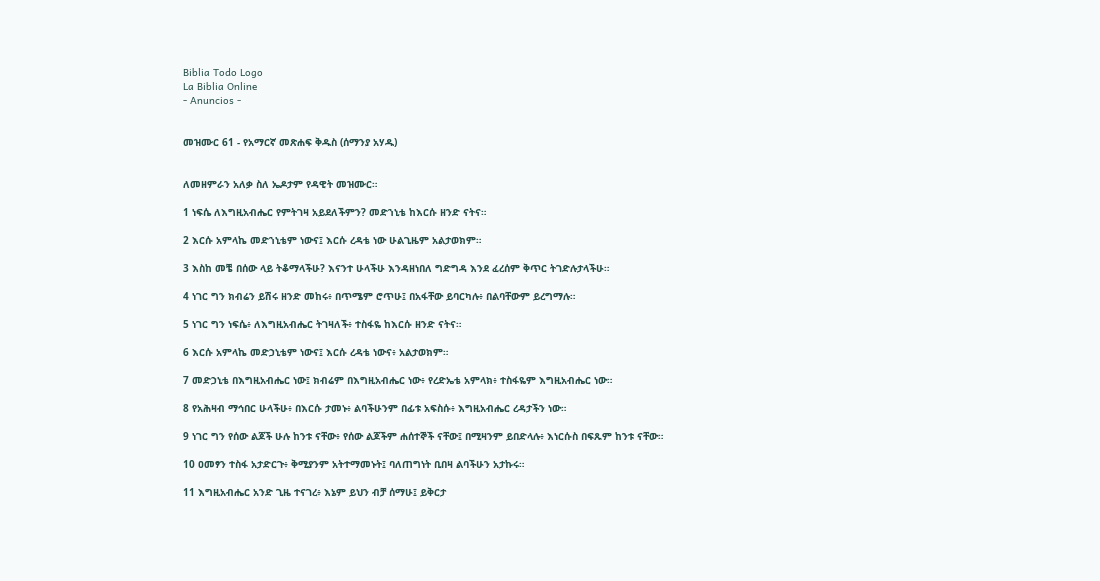Biblia Todo Logo
La Biblia Online
- Anuncios -


መዝሙር 61 - የአማርኛ መጽሐፍ ቅዱስ (ሰማንያ አሃዱ)


ለመዘምራን አለቃ ስለ ኤዶታም የዳዊት መዝሙር።

1 ነፍሴ ለእግዚአብሔር የምትገዛ አይደለችምን? መድኀኒቴ ከእርሱ ዘንድ ናትና።

2 እርሱ አምላኬ መድኀኒቴም ነውና፤ እርሱ ረዳቴ ነው ሁልጊዜም አልታወክም።

3 እስከ መቼ በሰው ላይ ትቆማላችሁ? እናንተ ሁላችሁ እንዳዘነበለ ግድግዳ እንደ ፈረሰም ቅጥር ትገድሉታላችሁ።

4 ነገር ግን ክብሬን ይሽሩ ዘንድ መከሩ፥ በጥሜም ሮጥሁ፤ በአፋቸው ይባርካሉ፥ በልባቸውም ይረግማሉ።

5 ነገር ግን ነፍሴ፥ ለእግዚአብሔር ትገዛለች፥ ተስፋዬ ከእርሱ ዘንድ ናትና።

6 እርሱ አምላኬ መድኃኒቴም ነውና፤ እርሱ ረዳቴ ነውና፥ አልታወክም።

7 መድኃኒቴ በእግዚአብሔር ነው፤ ክብሬም በእግዚአብሔር ነው፥ የረድኤቴ አምላክ፥ ተስፋዬም እግዚአብሔር ነው።

8 የአሕዛብ ማኅበር ሁላችሁ፥ በእርሱ ታመኑ፥ ልባችሁንም በፊቱ አፍስሱ፥ እግዚአብሔር ረዳታችን ነው።

9 ነገር ግን የሰው ልጆች ሁሉ ከንቱ ናቸው፥ የሰው ልጆችም ሐሰተኞች ናቸው፤ በሚዛንም ይበድላሉ፥ እነርሱስ በፍጹም ከንቱ ናቸው።

10 ዐመፃን ተስፋ አታድርጉ፥ ቅሚያንም አትተማመኑት፤ ባለጠግነት ቢበዛ ልባችሁን አታኩሩ።

11 እግዚአብሔር አንድ ጊዜ ተናገረ፥ እኔም ይህን ብቻ ሰማሁ፤ ይቅርታ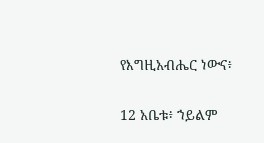የእግዚአብሔር ነውና፥

12 አቤቱ፥ ኀይልም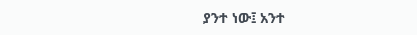ያንተ ነው፤ አንተ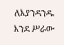ለእያንዳንዱ እንደ ሥራው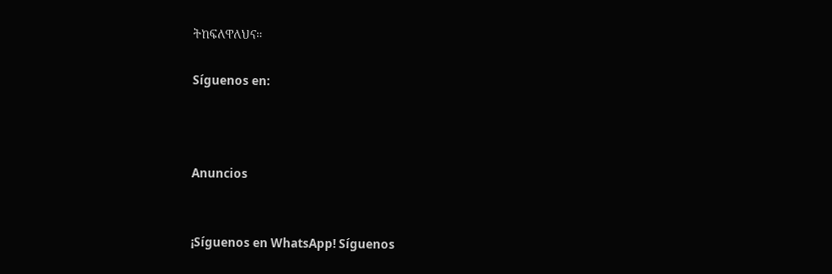ትከፍለዋለህና።

Síguenos en:



Anuncios


¡Síguenos en WhatsApp! Síguenos